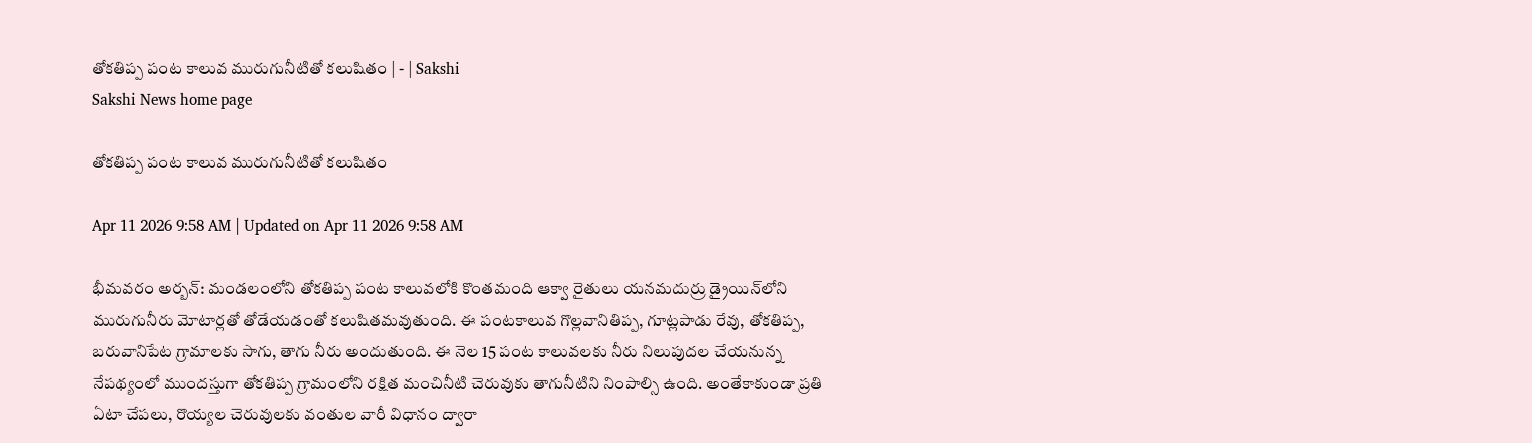తోకతిప్ప పంట కాలువ మురుగునీటితో కలుషితం | - | Sakshi
Sakshi News home page

తోకతిప్ప పంట కాలువ మురుగునీటితో కలుషితం

Apr 11 2026 9:58 AM | Updated on Apr 11 2026 9:58 AM

భీమవరం అర్బన్‌: మండలంలోని తోకతిప్ప పంట కాలువలోకి కొంతమంది ఆక్వా రైతులు యనమదుర్రు డ్రైయిన్‌లోని మురుగునీరు మోటార్లతో తోడేయడంతో కలుషితమవుతుంది. ఈ పంటకాలువ గొల్లవానితిప్ప, గూట్లపాడు రేవు, తోకతిప్ప, బరువానిపేట గ్రామాలకు సాగు, తాగు నీరు అందుతుంది. ఈ నెల 15 పంట కాలువలకు నీరు నిలుపుదల చేయనున్న నేపథ్యంలో ముందస్తుగా తోకతిప్ప గ్రామంలోని రక్షిత మంచినీటి చెరువుకు తాగునీటిని నింపాల్సి ఉంది. అంతేకాకుండా ప్రతి ఏటా చేపలు, రొయ్యల చెరువులకు వంతుల వారీ విధానం ద్వారా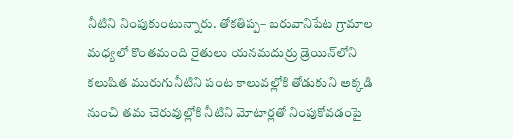నీటిని నింపుకుంటున్నారు. తోకతిప్ప– బరువానిపేట గ్రామాల మధ్యలో కొంతమంది రైతులు యనమదుర్రు డ్రెయిన్‌లోని కలుషిత మురుగునీటిని పంట కాలువల్లోకి తోడుకుని అక్కడి నుంచి తమ చెరువుల్లోకి నీటిని మోటార్లతో నింపుకోవడంపై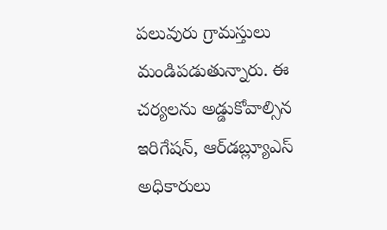పలువురు గ్రామస్తులు మండిపడుతున్నారు. ఈ చర్యలను అడ్డుకోవాల్సిన ఇరిగేషన్‌, ఆర్‌డబ్ల్యూఎస్‌ అధికారులు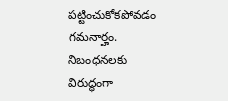పట్టించుకోకపోవడం గమనార్హం. నిబంధనలకు విరుద్ధంగా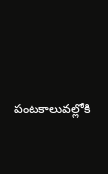పంటకాలువల్లోకి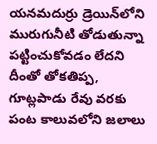యనమదుర్రు డ్రెయిన్‌లోని మురుగునీటి తోడుతున్నా పట్టించుకోవడం లేదని దీంతో తోకతిప్ప, గూట్లపాడు రేవు వరకు పంట కాలువలోని జలాలు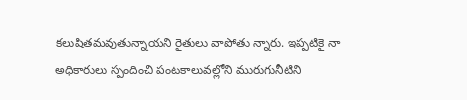కలుషితమవుతున్నాయని రైతులు వాపోతు న్నారు. ఇప్పటికై నా అధికారులు స్పందించి పంటకాలువల్లోని మురుగునీటిని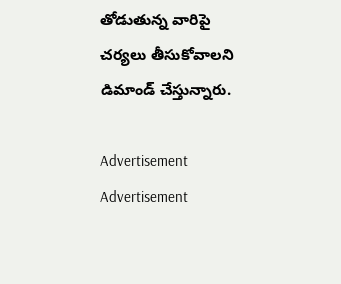తోడుతున్న వారిపై చర్యలు తీసుకోవాలని డిమాండ్‌ చేస్తున్నారు.

Advertisement
Advertisement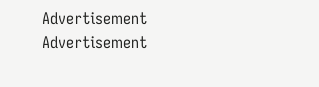Advertisement
Advertisement